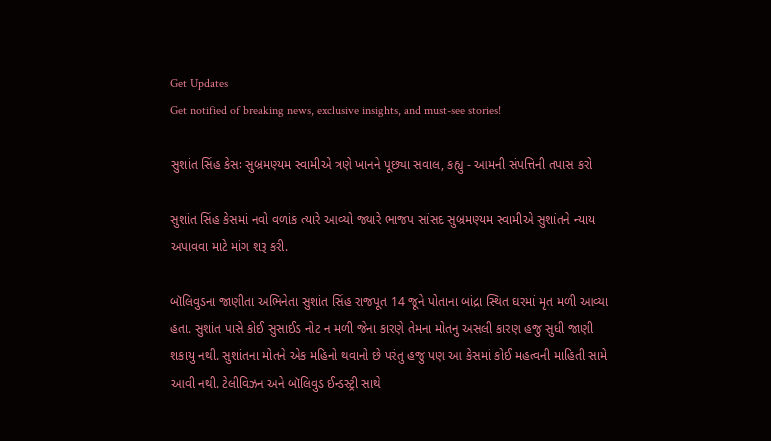Get Updates
Get notified of breaking news, exclusive insights, and must-see stories!

સુશાંત સિંહ કેસઃ સુબ્રમણ્યમ સ્વામીએ ત્રણે ખાનને પૂછ્યા સવાલ, કહ્યુ - આમની સંપત્તિની તપાસ કરો

સુશાંત સિંહ કેસમાં નવો વળાંક ત્યારે આવ્યો જ્યારે ભાજપ સાંસદ સુબ્રમણ્યમ સ્વામીએ સુશાંતને ન્યાય અપાવવા માટે માંગ શરૂ કરી.

બૉલિવુડના જાણીતા અભિનેતા સુશાંત સિંહ રાજપૂત 14 જૂને પોતાના બાંદ્રા સ્થિત ઘરમાં મૃત મળી આવ્યા હતા. સુશાંત પાસે કોઈ સુસાઈડ નોટ ન મળી જેના કારણે તેમના મોતનુ અસલી કારણ હજુ સુધી જાણી શકાયુ નથી. સુશાંતના મોતને એક મહિનો થવાનો છે પરંતુ હજુ પણ આ કેસમાં કોઈ મહત્વની માહિતી સામે આવી નથી. ટેલીવિઝન અને બૉલિવુડ ઈન્ડસ્ટ્રી સાથે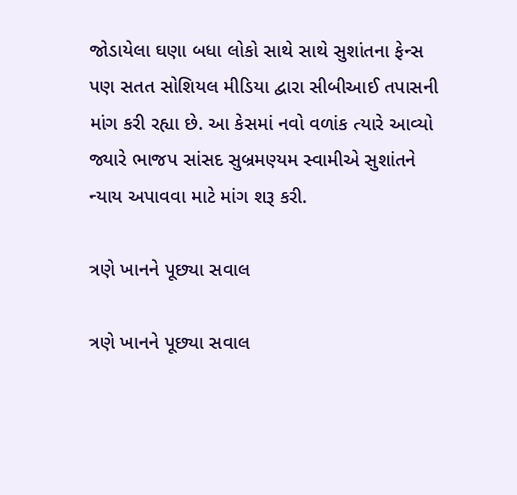જોડાયેલા ઘણા બધા લોકો સાથે સાથે સુશાંતના ફેન્સ પણ સતત સોશિયલ મીડિયા દ્વારા સીબીઆઈ તપાસની માંગ કરી રહ્યા છે. આ કેસમાં નવો વળાંક ત્યારે આવ્યો જ્યારે ભાજપ સાંસદ સુબ્રમણ્યમ સ્વામીએ સુશાંતને ન્યાય અપાવવા માટે માંગ શરૂ કરી.

ત્રણે ખાનને પૂછ્યા સવાલ

ત્રણે ખાનને પૂછ્યા સવાલ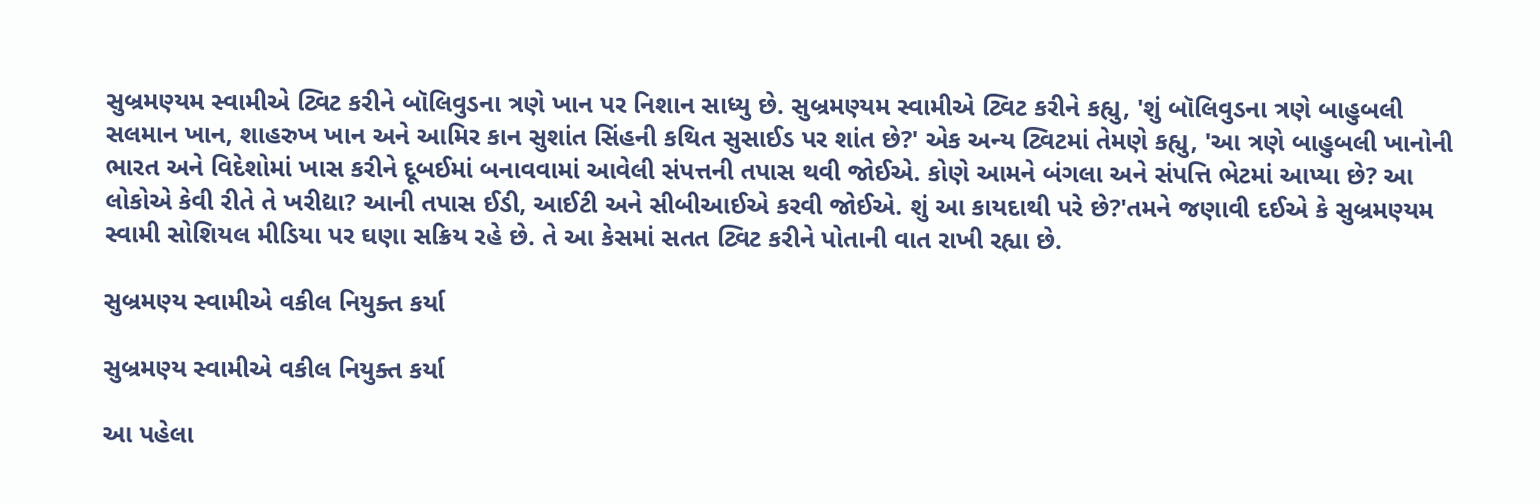સુબ્રમણ્યમ સ્વામીએ ટ્વિટ કરીને બૉલિવુડના ત્રણે ખાન પર નિશાન સાધ્યુ છે. સુબ્રમણ્યમ સ્વામીએ ટ્વિટ કરીને કહ્યુ, 'શું બૉલિવુડના ત્રણે બાહુબલી સલમાન ખાન, શાહરુખ ખાન અને આમિર કાન સુશાંત સિંહની કથિત સુસાઈડ પર શાંત છે?' એક અન્ય ટ્વિટમાં તેમણે કહ્યુ, 'આ ત્રણે બાહુબલી ખાનોની ભારત અને વિદેશોમાં ખાસ કરીને દૂબઈમાં બનાવવામાં આવેલી સંપત્તની તપાસ થવી જોઈએ. કોણે આમને બંગલા અને સંપત્તિ ભેટમાં આપ્યા છે? આ લોકોએ કેવી રીતે તે ખરીદ્યા? આની તપાસ ઈડી, આઈટી અને સીબીઆઈએ કરવી જોઈએ. શું આ કાયદાથી પરે છે?'તમને જણાવી દઈએ કે સુબ્રમણ્યમ સ્વામી સોશિયલ મીડિયા પર ઘણા સક્રિય રહે છે. તે આ કેસમાં સતત ટ્વિટ કરીને પોતાની વાત રાખી રહ્યા છે.

સુબ્રમણ્ય સ્વામીએ વકીલ નિયુક્ત કર્યા

સુબ્રમણ્ય સ્વામીએ વકીલ નિયુક્ત કર્યા

આ પહેલા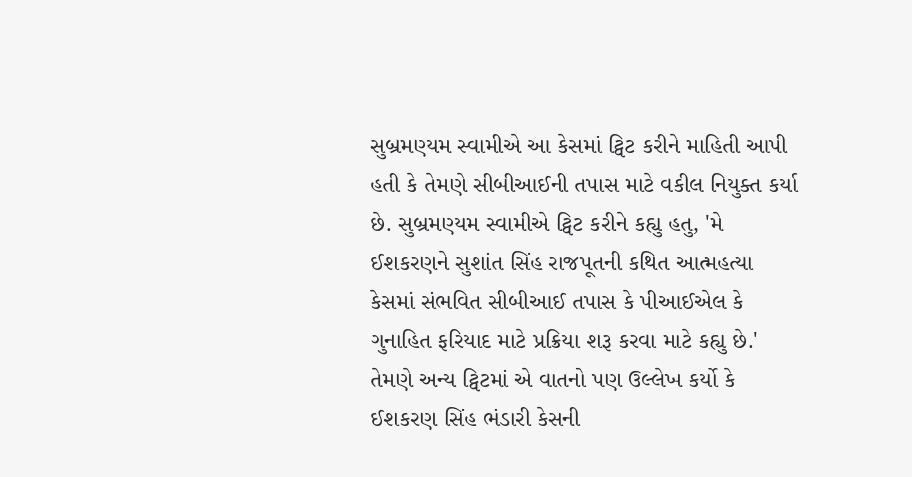સુબ્રમણ્યમ સ્વામીએ આ કેસમાં ટ્વિટ કરીને માહિતી આપી હતી કે તેમણે સીબીઆઈની તપાસ માટે વકીલ નિયુક્ત કર્યા છે. સુબ્રમણ્યમ સ્વામીએ ટ્વિટ કરીને કહ્યુ હતુ, 'મે ઈશકરણને સુશાંત સિંહ રાજપૂતની કથિત આત્મહત્યા કેસમાં સંભવિત સીબીઆઈ તપાસ કે પીઆઈએલ કે ગુનાહિત ફરિયાદ માટે પ્રક્રિયા શરૂ કરવા માટે કહ્યુ છે.' તેમણે અન્ય ટ્વિટમાં એ વાતનો પણ ઉલ્લેખ કર્યો કે ઈશકરણ સિંહ ભંડારી કેસની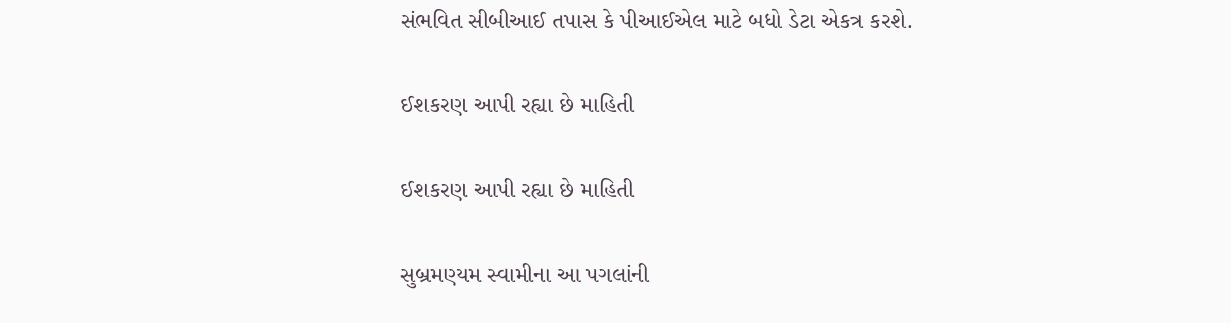સંભવિત સીબીઆઈ તપાસ કે પીઆઈએલ માટે બધો ડેટા એકત્ર કરશે.

ઈશકરણ આપી રહ્યા છે માહિતી

ઈશકરણ આપી રહ્યા છે માહિતી

સુબ્રમણ્યમ સ્વામીના આ પગલાંની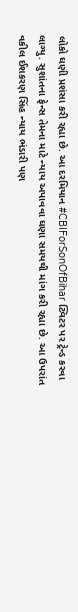લોકો ઘણી પ્રશંસા કરી રહ્યા છે. આ દરમિયાન #CBIForSonOfBihar ટ્વિટર પર ટ્રેન્ડ કરવા લાગ્યુ. સુશાંતના ફેન્સ તેમના માટે ન્યાય અપાવવા ઘણા સમયથી માંગ કરી રહ્યા છે. આ ઉપરાંત વકીલ ઈશકરણ સિંહ ન્યાય ભંડારી પણ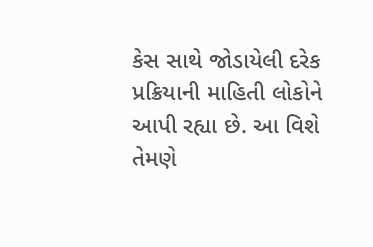કેસ સાથે જોડાયેલી દરેક પ્રક્રિયાની માહિતી લોકોને આપી રહ્યા છે. આ વિશે તેમણે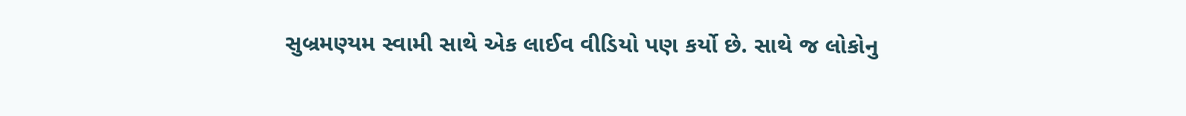સુબ્રમણ્યમ સ્વામી સાથે એક લાઈવ વીડિયો પણ કર્યો છે. સાથે જ લોકોનુ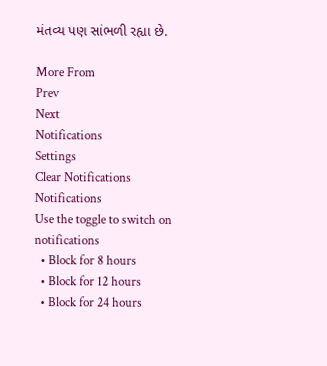મંતવ્ય પણ સાંભળી રહ્યા છે.

More From
Prev
Next
Notifications
Settings
Clear Notifications
Notifications
Use the toggle to switch on notifications
  • Block for 8 hours
  • Block for 12 hours
  • Block for 24 hours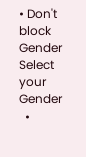• Don't block
Gender
Select your Gender
  •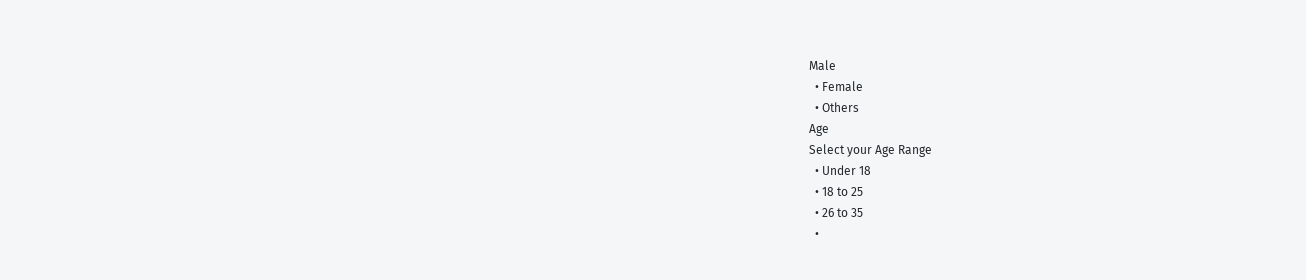Male
  • Female
  • Others
Age
Select your Age Range
  • Under 18
  • 18 to 25
  • 26 to 35
  •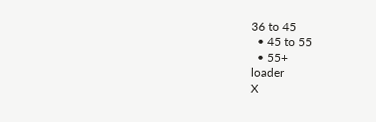36 to 45
  • 45 to 55
  • 55+
loader
X